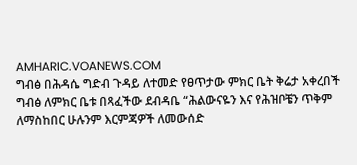AMHARIC.VOANEWS.COM
ግብፅ በሕዳሴ ግድብ ጉዳይ ለተመድ የፀጥታው ምክር ቤት ቅሬታ አቀረበች
ግብፅ ለምክር ቤቱ በጻፈችው ደብዳቤ “ሕልውናዬን እና የሕዝቦቼን ጥቅም ለማስከበር ሁሉንም እርምጃዎች ለመውሰድ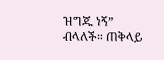ዝግጁ ነኝ” ብላለች። ጠቅላይ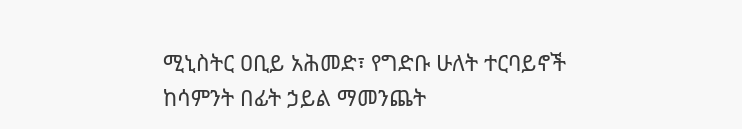ሚኒስትር ዐቢይ አሕመድ፣ የግድቡ ሁለት ተርባይኖች ከሳምንት በፊት ኃይል ማመንጨት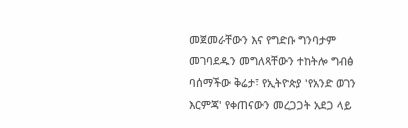መጀመራቸውን እና የግድቡ ግንባታም መገባደዱን መግለጻቸውን ተከትሎ ግብፅ ባሰማችው ቅሬታ፣ የኢትዮጵያ 'የአንድ ወገን እርምጃ' የቀጠናውን መረጋጋት አደጋ ላይ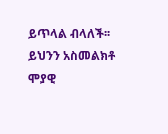ይጥላል ብላለች፡፡ ይህንን አስመልክቶ ሞያዊ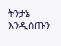ትንታኔ እንዲሰጡን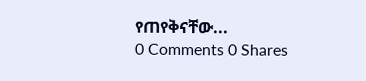የጠየቅናቸው...
0 Comments 0 Shares